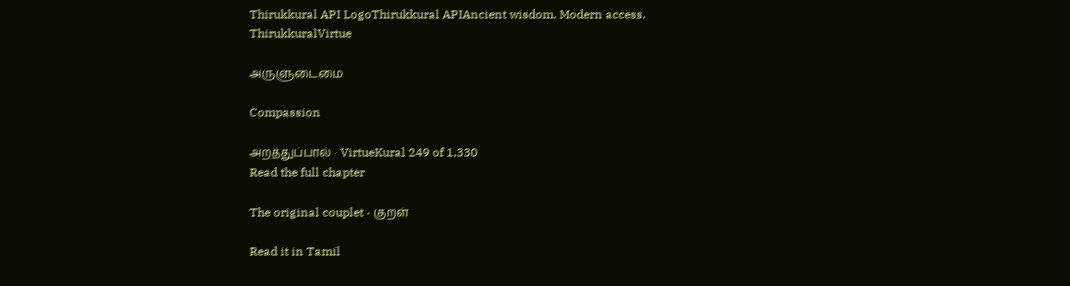Thirukkural API LogoThirukkural APIAncient wisdom. Modern access.
ThirukkuralVirtue

அருளுடைமை

Compassion

அறத்துப்பால் · VirtueKural 249 of 1,330
Read the full chapter

The original couplet · குறள்

Read it in Tamil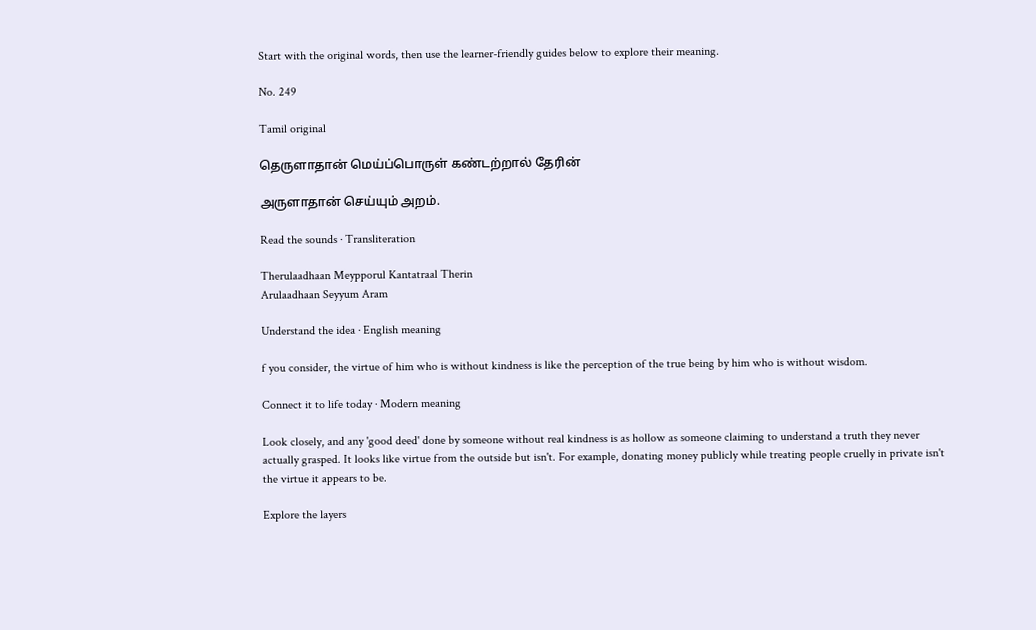Start with the original words, then use the learner-friendly guides below to explore their meaning.

No. 249

Tamil original

தெருளாதான் மெய்ப்பொருள் கண்டற்றால் தேரின்

அருளாதான் செய்யும் அறம்.

Read the sounds · Transliteration

Therulaadhaan Meypporul Kantatraal Therin
Arulaadhaan Seyyum Aram

Understand the idea · English meaning

f you consider, the virtue of him who is without kindness is like the perception of the true being by him who is without wisdom.

Connect it to life today · Modern meaning

Look closely, and any 'good deed' done by someone without real kindness is as hollow as someone claiming to understand a truth they never actually grasped. It looks like virtue from the outside but isn't. For example, donating money publicly while treating people cruelly in private isn't the virtue it appears to be.

Explore the layers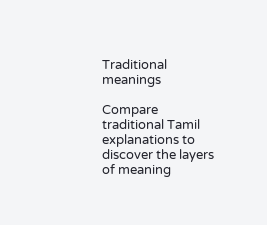Traditional meanings

Compare traditional Tamil explanations to discover the layers of meaning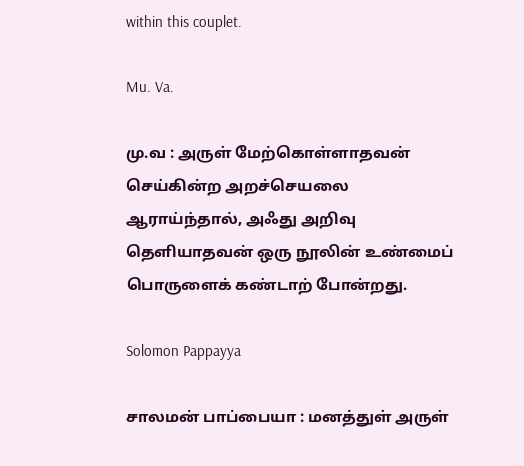within this couplet.

Mu. Va.

மு.வ : அருள் மேற்கொள்ளாதவன் செய்கின்ற அறச்செயலை ஆராய்ந்தால், அஃது அறிவு தெளியாதவன் ஒரு நூலின் உண்மைப் பொருளைக் கண்டாற் போன்றது.

Solomon Pappayya

சாலமன் பாப்பையா : மனத்துள் அருள்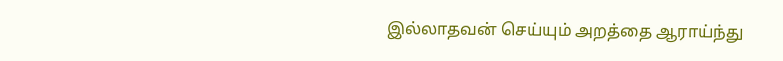இல்லாதவன் செய்யும் அறத்தை ஆராய்ந்து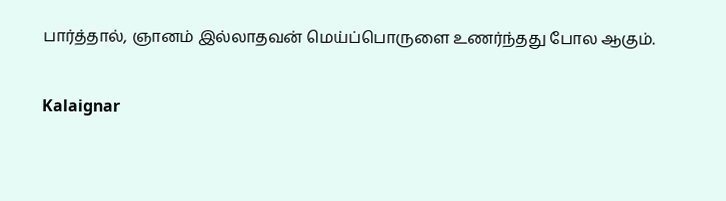பார்த்தால், ஞானம் இல்லாதவன் மெய்ப்பொருளை உணர்ந்தது போல ஆகும்.

Kalaignar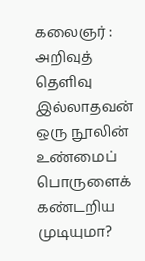கலைஞர் : அறிவுத் தெளிவு இல்லாதவன் ஒரு நூலின் உண்மைப் பொருளைக் கண்டறிய முடியுமா?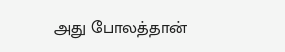அது போலத்தான்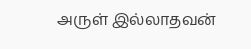அருள் இல்லாதவன்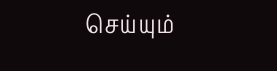செய்யும்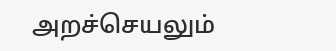அறச்செயலும்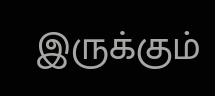இருக்கும்